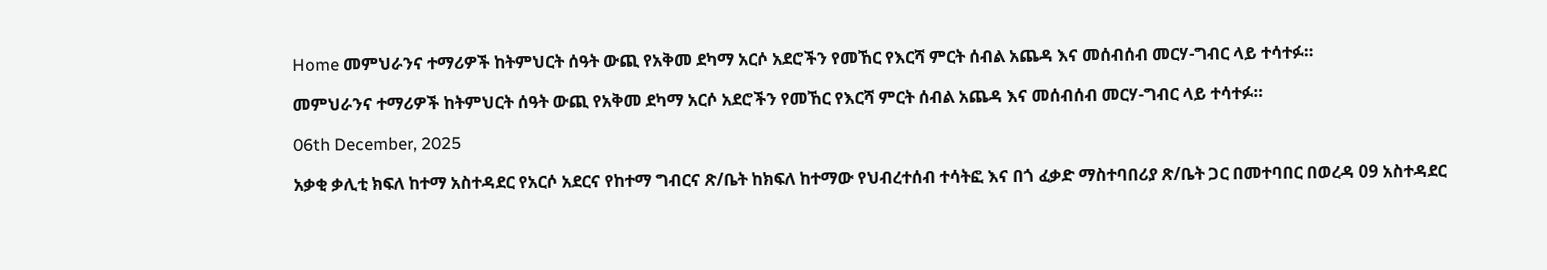Home መምህራንና ተማሪዎች ከትምህርት ሰዓት ውጪ የአቅመ ደካማ አርሶ አደሮችን የመኸር የእርሻ ምርት ሰብል አጨዳ እና መሰብሰብ መርሃ-ግብር ላይ ተሳተፉ።

መምህራንና ተማሪዎች ከትምህርት ሰዓት ውጪ የአቅመ ደካማ አርሶ አደሮችን የመኸር የእርሻ ምርት ሰብል አጨዳ እና መሰብሰብ መርሃ-ግብር ላይ ተሳተፉ።

06th December, 2025

አቃቂ ቃሊቲ ክፍለ ከተማ አስተዳደር የአርሶ አደርና የከተማ ግብርና ጽ/ቤት ከክፍለ ከተማው የህብረተሰብ ተሳትፎ እና በጎ ፈቃድ ማስተባበሪያ ጽ/ቤት ጋር በመተባበር በወረዳ 09 አስተዳደር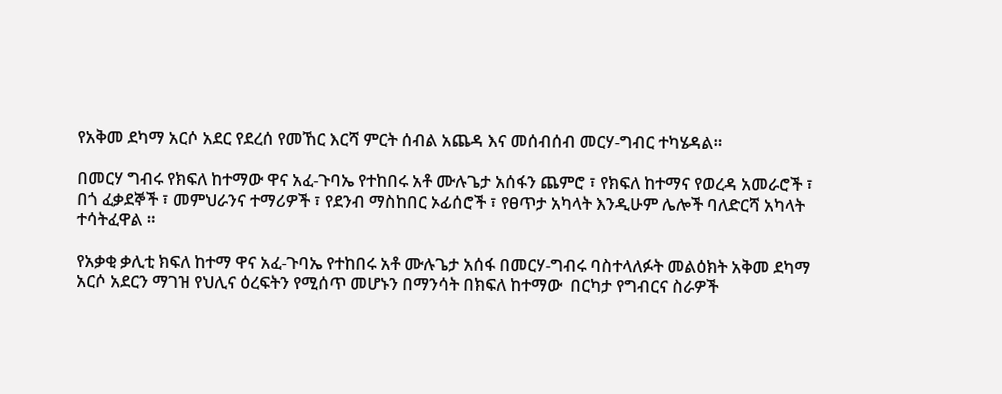የአቅመ ደካማ አርሶ አደር የደረሰ የመኸር እርሻ ምርት ሰብል አጨዳ እና መሰብሰብ መርሃ-ግብር ተካሄዳል።

በመርሃ ግብሩ የክፍለ ከተማው ዋና አፈ-ጉባኤ የተከበሩ አቶ ሙሉጌታ አሰፋን ጨምሮ ፣ የክፍለ ከተማና የወረዳ አመራሮች ፣ በጎ ፈቃደኞች ፣ መምህራንና ተማሪዎች ፣ የደንብ ማስከበር ኦፊሰሮች ፣ የፀጥታ አካላት እንዲሁም ሌሎች ባለድርሻ አካላት ተሳትፈዋል ።

የአቃቂ ቃሊቲ ክፍለ ከተማ ዋና አፈ-ጉባኤ የተከበሩ አቶ ሙሉጌታ አሰፋ በመርሃ-ግብሩ ባስተላለፉት መልዕክት አቅመ ደካማ አርሶ አደርን ማገዝ የህሊና ዕረፍትን የሚሰጥ መሆኑን በማንሳት በክፍለ ከተማው  በርካታ የግብርና ስራዎች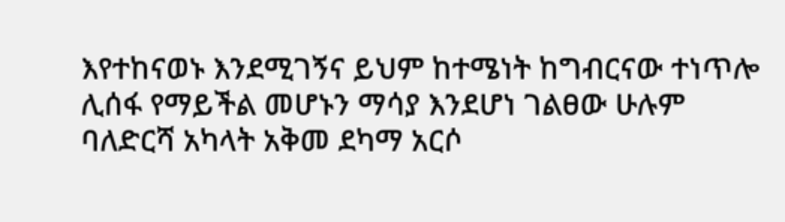እየተከናወኑ እንደሚገኝና ይህም ከተሜነት ከግብርናው ተነጥሎ ሊሰፋ የማይችል መሆኑን ማሳያ እንደሆነ ገልፀው ሁሉም ባለድርሻ አካላት አቅመ ደካማ አርሶ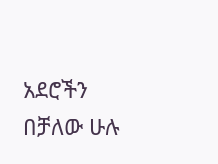አደሮችን በቻለው ሁሉ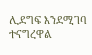ሊደግፍ እንደሚገባ ተናግረዋል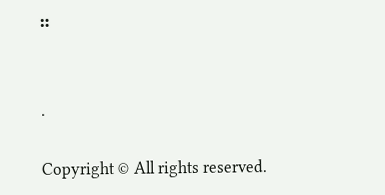።


.

Copyright © All rights reserved.